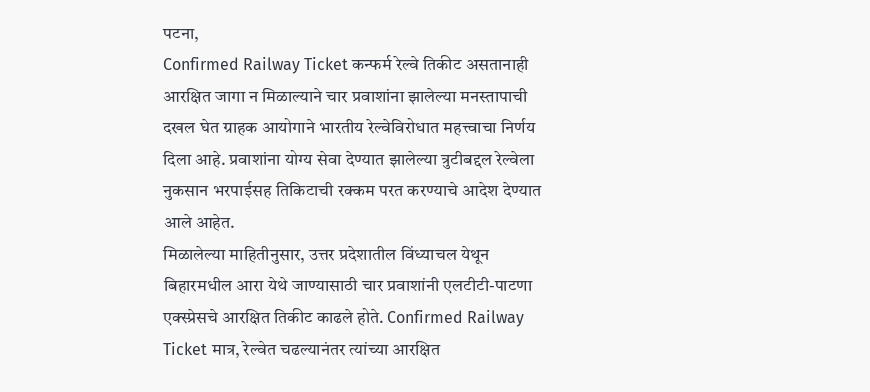पटना,
Confirmed Railway Ticket कन्फर्म रेल्वे तिकीट असतानाही आरक्षित जागा न मिळाल्याने चार प्रवाशांना झालेल्या मनस्तापाची दखल घेत ग्राहक आयोगाने भारतीय रेल्वेविरोधात महत्त्वाचा निर्णय दिला आहे. प्रवाशांना योग्य सेवा देण्यात झालेल्या त्रुटीबद्दल रेल्वेला नुकसान भरपाईसह तिकिटाची रक्कम परत करण्याचे आदेश देण्यात आले आहेत.
मिळालेल्या माहितीनुसार, उत्तर प्रदेशातील विंध्याचल येथून बिहारमधील आरा येथे जाण्यासाठी चार प्रवाशांनी एलटीटी-पाटणा एक्स्प्रेसचे आरक्षित तिकीट काढले होते. Confirmed Railway Ticket मात्र, रेल्वेत चढल्यानंतर त्यांच्या आरक्षित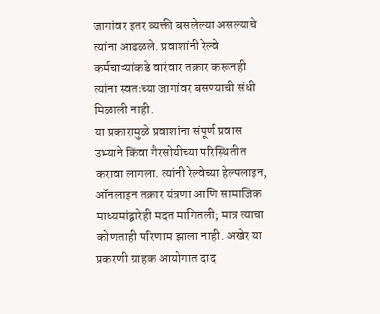जागांवर इतर व्यक्ती बसलेल्या असल्याचे त्यांना आढळले. प्रवाशांनी रेल्वे कर्मचाऱ्यांकडे वारंवार तक्रार करूनही त्यांना स्वतःच्या जागांवर बसण्याची संधी मिळाली नाही.
या प्रकारामुळे प्रवाशांना संपूर्ण प्रवास उभ्याने किंवा गैरसोयीच्या परिस्थितीत करावा लागला. त्यांनी रेल्वेच्या हेल्पलाइन, ऑनलाइन तक्रार यंत्रणा आणि सामाजिक माध्यमांद्वारेही मदत मागितली; मात्र त्याचा कोणताही परिणाम झाला नाही. अखेर या प्रकरणी ग्राहक आयोगात दाद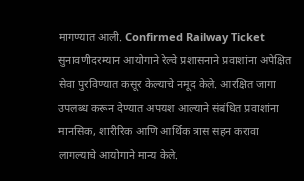मागण्यात आली. Confirmed Railway Ticket सुनावणीदरम्यान आयोगाने रेल्वे प्रशासनाने प्रवाशांना अपेक्षित सेवा पुरविण्यात कसूर केल्याचे नमूद केले. आरक्षित जागा उपलब्ध करून देण्यात अपयश आल्याने संबंधित प्रवाशांना मानसिक, शारीरिक आणि आर्थिक त्रास सहन करावा लागल्याचे आयोगाने मान्य केले.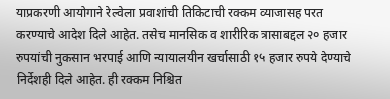याप्रकरणी आयोगाने रेल्वेला प्रवाशांची तिकिटाची रक्कम व्याजासह परत करण्याचे आदेश दिले आहेत. तसेच मानसिक व शारीरिक त्रासाबद्दल २० हजार रुपयांची नुकसान भरपाई आणि न्यायालयीन खर्चासाठी १५ हजार रुपये देण्याचे निर्देशही दिले आहेत. ही रक्कम निश्चित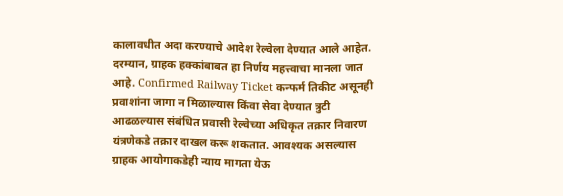कालावधीत अदा करण्याचे आदेश रेल्वेला देण्यात आले आहेत. दरम्यान, ग्राहक हक्कांबाबत हा निर्णय महत्त्वाचा मानला जात आहे. Confirmed Railway Ticket कन्फर्म तिकीट असूनही प्रवाशांना जागा न मिळाल्यास किंवा सेवा देण्यात त्रुटी आढळल्यास संबंधित प्रवासी रेल्वेच्या अधिकृत तक्रार निवारण यंत्रणेकडे तक्रार दाखल करू शकतात. आवश्यक असल्यास ग्राहक आयोगाकडेही न्याय मागता येऊ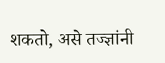शकतो, असे तज्ज्ञांनी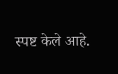स्पष्ट केले आहे.